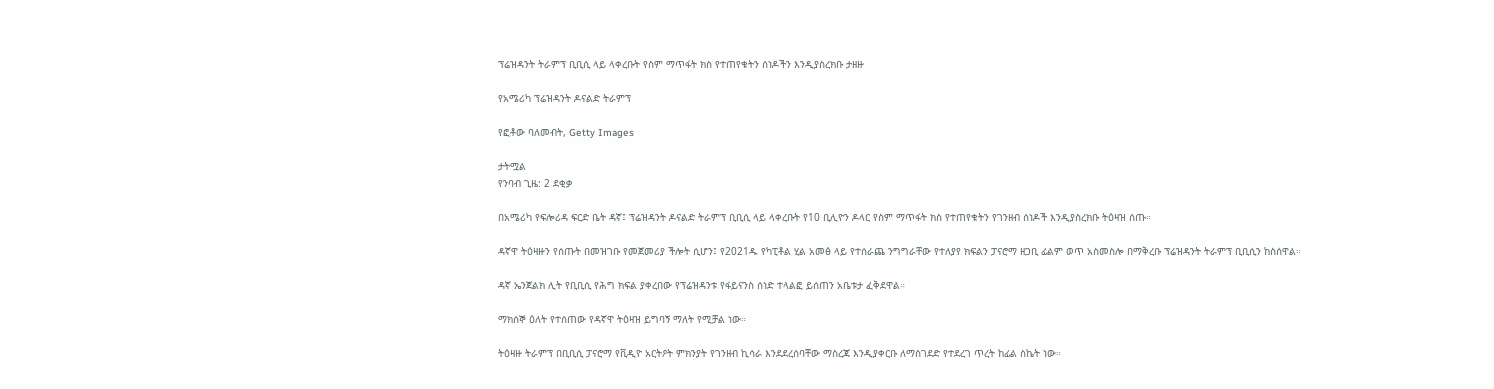ፕሬዝዳንት ትራምፕ ቢቢሲ ላይ ላቀረቡት የስም ማጥፋት ክስ የተጠየቁትን ሰነዶችን እንዲያስረክቡ ታዘዙ

የአሜሪካ ፕሬዝዳንት ዶናልድ ትራምፕ

የፎቶው ባለመብት, Getty Images

ታትሟል
የንባብ ጊዜ: 2 ደቂቃ

በአሜሪካ የፍሎሪዳ ፍርድ ቤት ዳኛ፤ ፕሬዝዳንት ዶናልድ ትራምፕ ቢቢሲ ላይ ላቀረቡት የ10 ቢሊዮን ዶላር የስም ማጥፋት ክስ የተጠየቁትን የገንዘብ ሰነዶች እንዲያስረክቡ ትዕዛዝ ሰጡ።

ዳኛዋ ትዕዛዙን የሰጡት በመዝገቡ የመጀመሪያ ችሎት ሲሆን፤ የ2021ዱ የካፒቶል ሂል አመፅ ላይ የተሰራጨ ንግግራቸው የተለያየ ክፍልን ፓናሮማ ዘጋቢ ፊልም ወጥ አስመስሎ በማቅረቡ ፕሬዝዳንት ትራምፕ ቢቢሲን ከስሰዋል።

ዳኛ ኤንጀልክ ሊት የቢቢሲ የሕግ ክፍል ያቀረበው የፕሬዝዳንቱ የፋይናንስ ሰነድ ተላልፎ ይሰጠን አቤቱታ ፈቅደዋል።

ማክሰኞ ዕለት የተሰጠው የዳኛዋ ትዕዛዝ ይግባኝ ማለት የሚቻል ነው።

ትዕዛዙ ትራምፕ በቢቢሲ ፓናሮማ የቪዲዮ አርትዖት ምክንያት የገንዘብ ኪሳራ እንደደረሰባቸው ማስረጃ እንዲያቀርቡ ለማስገደድ የተደረገ ጥረት ከፊል ስኬት ነው።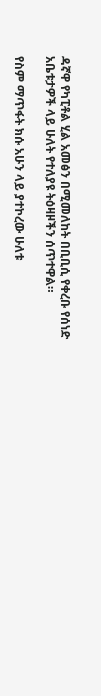ዳኛዋ የካፒቶል ሂል አመፅን በሚመለከት በቢቢሲ የቀረቡ የሰነድ አቤቱታዎች ላይ ሁለት የተለያዩ ትዕዛዞችን ሰጥተዋል።

የስም ማጥፋት ክሱ አሁን ላይ ያተኮረው ሁለቱ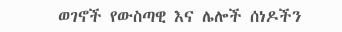ወገኖች የውስጣዊ እና ሌሎች ሰነዶችን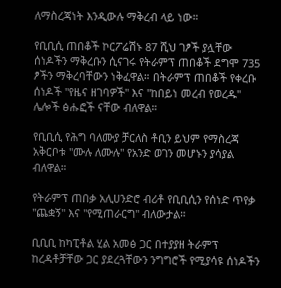ለማስረጃነት እንዲውሉ ማቅረብ ላይ ነው።

የቢቢሲ ጠበቆች ኮርፖሬሽኑ 87 ሺህ ገፆች ያሏቸው ሰነዶችን ማቅረቡን ሲናገሩ የትራምፕ ጠበቆች ደግሞ 735 ፆችን ማቅረባቸውን ነቅፈዋል። በትራምፕ ጠበቆች የቀረቡ ሰነዶች "የዜና ዘገባዎች" እና "ከበይነ መረብ የወረዱ" ሌሎች ፅሑፎች ናቸው ብለዋል።

የቢቢሲ የሕግ ባለሙያ ቻርለስ ቶቢን ይህም የማስረጃ አቅርቦቱ "ሙሉ ለሙሉ" የአንድ ወገን መሆኑን ያሳያል ብለዋል።

የትራምፕ ጠበቃ አሊሀንድሮ ብሪቶ የቢቢሲን የሰነድ ጥየቃ "ጨቋኝ" እና "የሚጠራርግ" ብለውታል።

ቢቢቢ ከካፒቶል ሂል አመፅ ጋር በተያያዘ ትራምፕ ከረዳቶቻቸው ጋር ያደረጓቸውን ንግግሮች የሚያሳዩ ሰነዶችን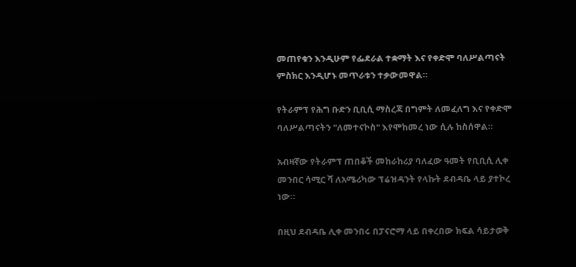መጠየቁን እንዲሁም የፌደራል ተቋማት እና የቀድሞ ባለሥልጣናት ምስክር እንዲሆኑ መጥራቱን ተቃውመዋል።

የትራምፕ የሕግ ቡድን ቢቢሲ ማስረጃ በግምት ለመፈለግ እና የቀድሞ ባለሥልጣናትን "ለመተናኮስ" እየሞከመረ ነው ሲሉ ከስሰዋል።

አብዛኛው የትራምፕ ጠበቆች መከራከሪያ ባለፈው ዓመት የቢቢሲ ሊቀ መንበር ሳሚር ሻ ለአሜሪካው ፕሬዝዳንት የላኩት ደብዳቤ ላይ ያተኮረ ነው።

በዚህ ደብዳቤ ሊቀ መንበሩ በፓናሮማ ላይ በቀረበው ክፍል ሳይታወቅ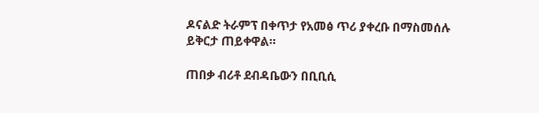ዶናልድ ትራምፕ በቀጥታ የአመፅ ጥሪ ያቀረቡ በማስመሰሉ ይቅርታ ጠይቀዋል።

ጠበቃ ብሪቶ ደብዳቤውን በቢቢሲ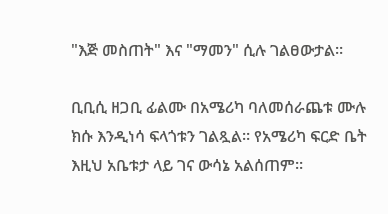"እጅ መስጠት" እና "ማመን" ሲሉ ገልፀውታል።

ቢቢሲ ዘጋቢ ፊልሙ በአሜሪካ ባለመሰራጨቱ ሙሉ ክሱ እንዲነሳ ፍላጎቱን ገልጿል። የአሜሪካ ፍርድ ቤት እዚህ አቤቱታ ላይ ገና ውሳኔ አልሰጠም።